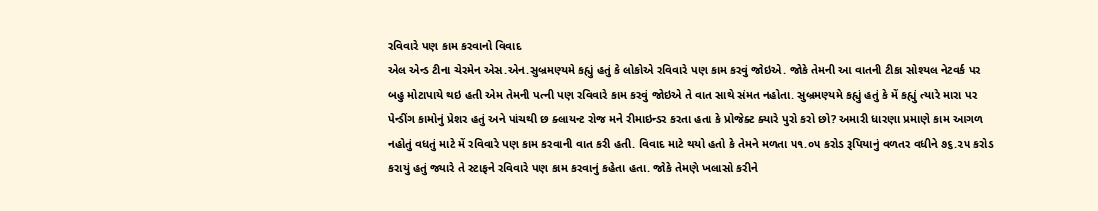રવિવારે પણ કામ કરવાનો વિવાદ
એલ એન્ડ ટીના ચેરમેન એસ.એન.સુબ્રમણ્યમે કહ્યું હતું કે લોકોએ રવિવારે પણ કામ કરવું જોઇએ. જોકે તેમની આ વાતની ટીકા સોશ્યલ નેટવર્ક પર બહુ મોટાપાયે થઇ હતી એમ તેમની પત્ની પણ રવિવારે કામ કરવું જોઇએ તે વાત સાથે સંમત નહોતા. સુબ્રમણ્યમે કહ્યું હતું કે મેં કહ્યું ત્યારે મારા પર પેન્ડીંગ કામોનું પ્રેશર હતું અને પાંચથી છ ક્લાયન્ટ રોજ મને રીમાઇન્ડર કરતા હતા કે પ્રોજેક્ટ ક્યારે પુરો કરો છો? અમારી ધારણા પ્રમાણે કામ આગળ નહોતું વધતું માટે મેં રવિવારે પણ કામ કરવાની વાત કરી હતી. વિવાદ માટે થયો હતો કે તેમને મળતા ૫૧.૦૫ કરોડ રૂપિયાનું વળતર વધીને ૭૬.૨૫ કરોડ કરાયું હતું જ્યારે તે સ્ટાફને રવિવારે પણ કામ કરવાનું કહેતા હતા. જોકે તેમણે ખલાસો કરીને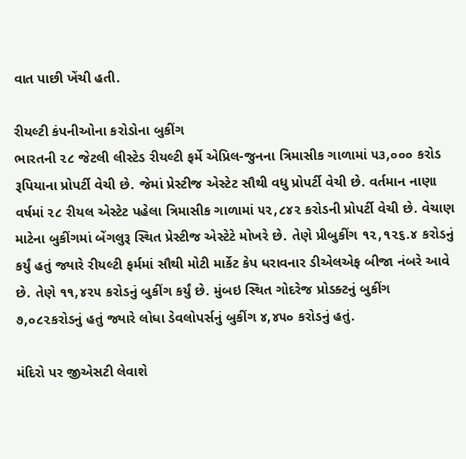વાત પાછી ખેંચી હતી.

રીયલ્ટી કંપનીઓના કરોડોના બુકીંગ
ભારતની ૨૮ જેટલી લીસ્ટેડ રીયલ્ટી ફર્મે એપ્રિલ-જુનના ત્રિમાસીક ગાળામાં ૫૩,૦૦૦ કરોડ રૂપિયાના પ્રોપર્ટી વેચી છે. જેમાં પ્રેસ્ટીજ એસ્ટેટ સૌથી વધુ પ્રોપર્ટી વેચી છે. વર્તમાન નાણા વર્ષમાં ૨૮ રીયલ એસ્ટેટ પહેલા ત્રિમાસીક ગાળામાં ૫૨,૮૪૨ કરોડની પ્રોપર્ટી વેચી છે. વેચાણ માટેના બુકીંગમાં બેંગલુરૂ સ્થિત પ્રેસ્ટીજ એસ્ટેટે મોખરે છે. તેણે પ્રીબુકીંગ ૧૨,૧૨૬.૪ કરોડનું કર્યું હતું જ્યારે રીયલ્ટી ફર્મમાં સૌથી મોટી માર્કેટ કેપ ધરાવનાર ડીએલએફ બીજા નંબરે આવે છે. તેણે ૧૧,૪૨૫ કરોડનું બુકીંગ કર્યું છે. મુંબઇ સ્થિત ગોદરેજ પ્રોડક્ટનું બુકીંગ ૭,૦૮૨કરોડનું હતું જ્યારે લોધા ડેવલોપર્સનું બુકીંગ ૪,૪૫૦ કરોડનું હતું.

મંદિરો પર જીએસટી લેવાશે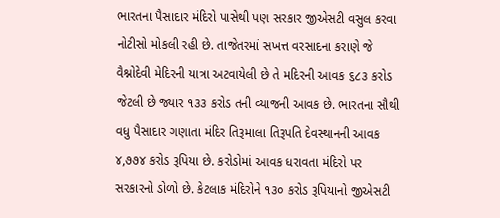ભારતના પૈસાદાર મંદિરો પાસેથી પણ સરકાર જીએસટી વસુલ કરવા નોટીસો મોકલી રહી છે. તાજેતરમાં સખત્ત વરસાદના કરાણે જે વૈશ્નોદેવી મેદિરની યાત્રા અટવાયેલી છે તે મદિરની આવક ૬૮૩ કરોડ જેટલી છે જ્યાર ૧૩૩ કરોડ તની વ્યાજની આવક છે. ભારતના સૌથી વધુ પૈસાદાર ગણાતા મંદિર તિરૂમાલા તિરૂપતિ દેવસ્થાનની આવક ૪,૭૭૪ કરોડ રૂપિયા છે. કરોડોમાં આવક ધરાવતા મંદિરો પર સરકારનો ડોળો છે. કેટલાક મંદિરોને ૧૩૦ કરોડ રૂપિયાનો જીએસટી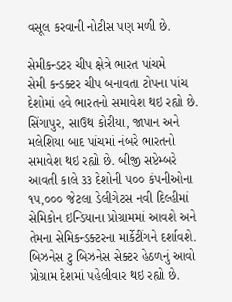વસૂલ કરવાની નોટીસ પણ મળી છે.

સેમીકન્ડટર ચીપ ક્ષેત્રે ભારત પાંચમે
સેમી કન્ડક્ટર ચીપ બનાવતા ટોપના પાંચ દેશોમાં હવે ભારતનો સમાવેશ થઇ રહ્યો છે. સિંગાપુર, સાઉથ કોરીયા, જાપાન અને મલેશિયા બાદ પાંચમાં નંબરે ભારતનો સમાવેશ થઇ રહ્યો છે. બીજી સપ્ટેમ્બરે આવતી કાલે ૩૩ દેશોની ૫૦૦ કંપનીઓના ૧૫,૦૦૦ જેટલા ડેલીગેટસ નવી દિલ્હીમાં સેમિકોન ઇન્ડિયાના પ્રોગ્રામમાં આવશે અને તેમના સેમિકન્ડક્ટરના માર્કેટીંગને દર્શાવશે. બિઝનેસ ટુ બિઝનેસ સેક્ટર હેઠળનું આવો પ્રોગ્રામ દેશમાં પહેલીવાર થઇ રહ્યો છે.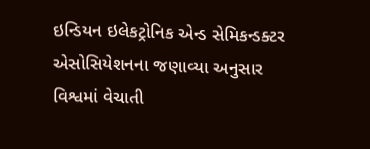ઇન્ડિયન ઇલેકટ્રોનિક એન્ડ સેમિકન્ડક્ટર એસોસિયેશનના જણાવ્યા અનુસાર વિશ્વમાં વેચાતી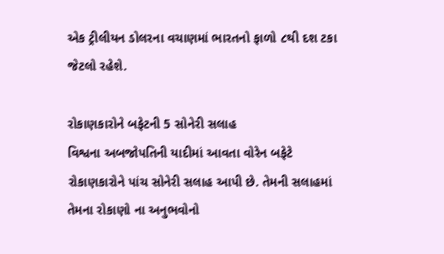એક ટ્રીલીયન ડોલરના વચાણમાં ભારતનો ફાળો ૮થી દશ ટકા જેટલો રહેશે.

રોકાણકારોને બફેટની 5 સોનેરી સલાહ
વિશ્વના અબજોપતિની યાદીમાં આવતા વોરેન બફેટે રોકાણકારોને પાંચ સોનેરી સલાહ આપી છે. તેમની સલાહમાં તેમના રોકાણો ના અનુભવોનો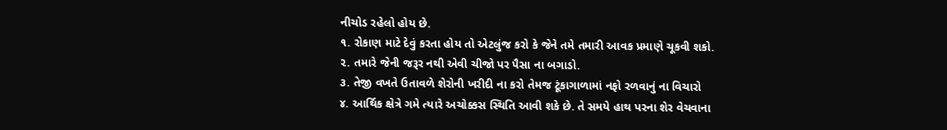નીચોડ રહેલો હોય છે.
૧. રોકાણ માટે દેવું કરતા હોય તો એટલુંજ કરો કે જેને તમે તમારી આવક પ્રમાણે ચૂકવી શકો.
૨. તમારે જેની જરૂર નથી એવી ચીજો પર પૈસા ના બગાડો.
૩. તેજી વખતે ઉતાવળે શેરોની ખરીદી ના કરો તેમજ ટૂંકાગાળામાં નફો રળવાનું ના વિચારો
૪. આર્થિક ક્ષેત્રે ગમે ત્યારે અચોક્કસ સ્થિતિ આવી શકે છે. તે સમયે હાથ પરના શેર વેચવાના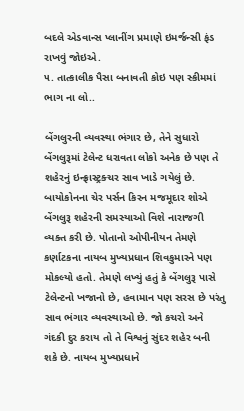બદલે એડવાન્સ પ્લાનીંગ પ્રમાણે ઇમર્જન્સી ફંડ રાખવું જોઇએ.
૫. તાત્કાલીક પૈસા બનાવતી કોઇ પણ સ્કીમમાં ભાગ ના લો..

બેંગલુરની વ્યવસ્થા ભંગાર છે, તેને સુધારો
બેંગલુરૂમાં ટેલેન્ટ ધરાવતા લોકો અનેક છે પણ તે શહેરનું ઇન્ફ્રાસ્ટ્રક્ચર સાવ ખાડે ગયેલું છે. બાયોકોનના ચેર પર્સન કિરન મજમૂદાર શોએ બેંગલુરૂ શહેરની સમસ્યાઓ વિશે નારાજગી વ્યક્ત કરી છે. પોતાનો ઓપીનીયન તેમણે કર્ણાટકના નાયબ મુખ્યપ્રધાન શિવકુમારને પણ મોકલ્યો હતો. તેમણે લખ્યું હતું કે બેંગલુરૂ પાસે ટેલેન્ટનો ખજાનો છે, હવામાન પણ સરસ છે પરંતુ સાવ ભંગાર વ્યવસ્થાઓ છે. જો કચરો અને ગંદકી દુર કરાય તો તે વિશ્વનું સુંદર શહેર બની શકે છે. નાયબ મુખ્યપ્રધાને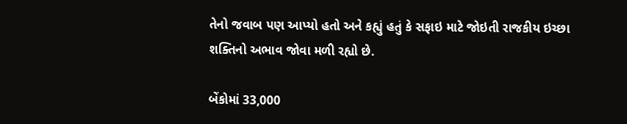તેનો જવાબ પણ આપ્યો હતો અને કહ્યું હતું કે સફાઇ માટે જોઇતી રાજકીય ઇચ્છા શક્તિનો અભાવ જોવા મળી રહ્યો છે.

બેંકોમાં 33,000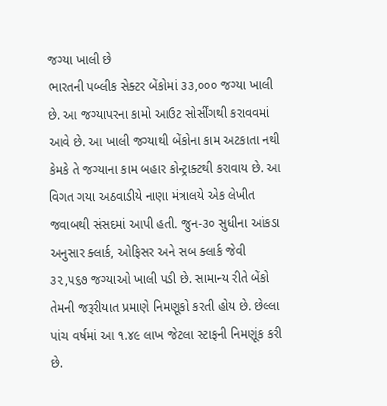જગ્યા ખાલી છે
ભારતની પબ્લીક સેક્ટર બેંકોમાં ૩૩,૦૦૦ જગ્યા ખાલી છે. આ જગ્યાપરના કામો આઉટ સોર્સીંગથી કરાવવમાં આવે છે. આ ખાલી જગ્યાથી બેંકોના કામ અટકાતા નથી કેમકે તે જગ્યાના કામ બહાર કોન્ટ્રાક્ટથી કરાવાય છે. આ વિગત ગયા અઠવાડીયે નાણા મંત્રાલયે એક લેખીત જવાબથી સંસદમાં આપી હતી. જુન-૩૦ સુધીના આંકડા અનુસાર ક્લાર્ક, ઓફિસર અને સબ ક્લાર્ક જેવી ૩૨,૫૬૭ જગ્યાઓ ખાલી પડી છે. સામાન્ય રીતે બેંકો તેમની જરૂરીયાત પ્રમાણે નિમણૂકો કરતી હોય છે. છેલ્લા પાંચ વર્ષમાં આ ૧.૪૯ લાખ જેટલા સ્ટાફની નિમણૂંક કરી છે.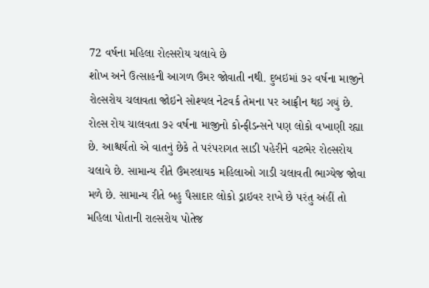72 વર્ષના મહિલા રોલ્સરોય ચલાવે છે
શોખ અને ઉત્સાહની આગળ ઉંમર જોવાતી નથી. દુબઇમાં ૭૨ વર્ષના માજીને રોલ્સરોય ચલાવતા જોઇને સોશ્યલ નેટવર્ક તેમના પર આફ્રીન થઇ ગયું છે. રોલ્સ રોય ચાલવતા ૭૨ વર્ષના માજીનો કોન્ફીડન્સને પણ લોકો વખાણી રહ્યા છે. આશ્ચર્યતો એ વાતનું છેકે તે પરંપરાગત સાડી પહેરીને વટભેર રોલ્સરોય ચલાવે છે. સામાન્ય રીતે ઉંમરલાયક મહિલાઓ ગાડી ચલાવતી ભાગ્યેજ જોવા મળે છે. સામાન્ય રીતે બહુ પૈસાદાર લોકો ડ્રાઇવર રાખે છે પરંતુ અંહીં તો મહિલા પોતાની રાલ્સરોય પોતેજ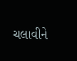ચલાવીને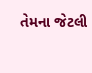તેમના જેટલી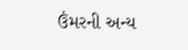ઉંમરની અન્ય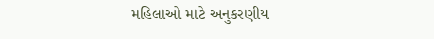મહિલાઓ માટે અનુકરણીય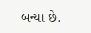બન્યા છે.